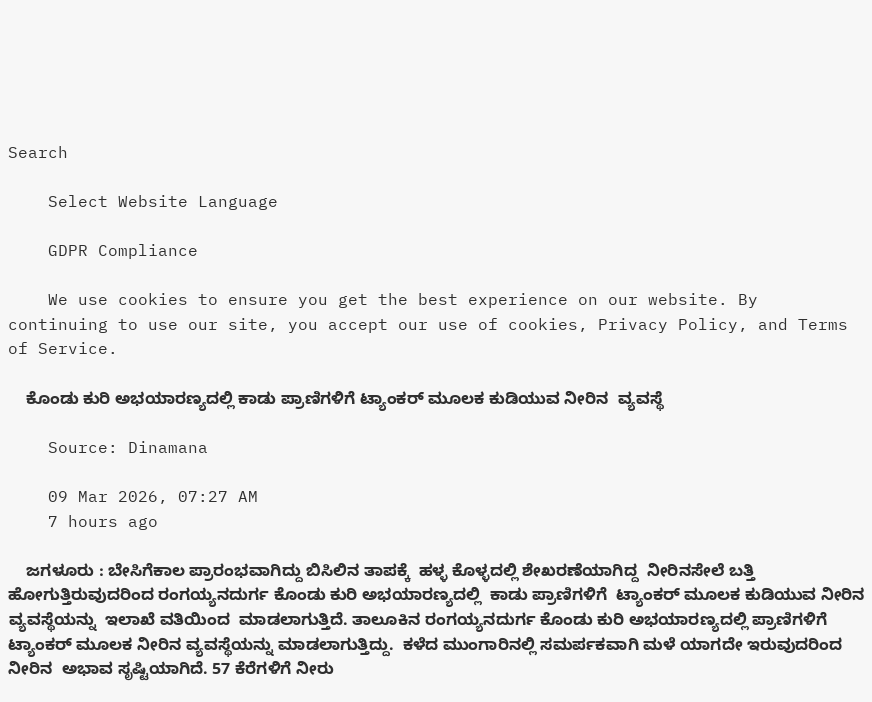Search

    Select Website Language

    GDPR Compliance

    We use cookies to ensure you get the best experience on our website. By continuing to use our site, you accept our use of cookies, Privacy Policy, and Terms of Service.

    ಕೊಂಡು ಕುರಿ ಅಭಯಾರಣ್ಯದಲ್ಲಿ ಕಾಡು ಪ್ರಾಣಿಗಳಿಗೆ ಟ್ಯಾಂಕರ್ ಮೂಲಕ ಕುಡಿಯುವ ನೀರಿನ  ವ್ಯವಸ್ಥೆ

    Source: Dinamana

    09 Mar 2026, 07:27 AM
    7 hours ago

    ಜಗಳೂರು : ಬೇಸಿಗೆಕಾಲ ಪ್ರಾರಂಭವಾಗಿದ್ದು ಬಿಸಿಲಿನ ತಾಪಕ್ಕೆ  ಹಳ್ಳ ಕೊಳ್ಳದಲ್ಲಿ ಶೇಖರಣೆಯಾಗಿದ್ದ  ನೀರಿನಸೇಲೆ ಬತ್ತಿ ಹೋಗುತ್ತಿರುವುದರಿಂದ ರಂಗಯ್ಯನದುರ್ಗ ಕೊಂಡು ಕುರಿ ಅಭಯಾರಣ್ಯದಲ್ಲಿ  ಕಾಡು ಪ್ರಾಣಿಗಳಿಗೆ  ಟ್ಯಾಂಕರ್ ಮೂಲಕ ಕುಡಿಯುವ ನೀರಿನ  ವ್ಯವಸ್ಥೆಯನ್ನು  ಇಲಾಖೆ ವತಿಯಿಂದ  ‌ಮಾಡಲಾಗುತ್ತಿದೆ. ತಾಲೂಕಿನ ರಂಗಯ್ಯನದುರ್ಗ ಕೊಂಡು ಕುರಿ ಅಭಯಾರಣ್ಯದಲ್ಲಿ ಪ್ರಾಣಿಗಳಿಗೆ ಟ್ಯಾಂಕರ್ ಮೂಲಕ ನೀರಿನ ವ್ಯವಸ್ಥೆಯನ್ನು ಮಾಡಲಾಗುತ್ತಿದ್ದು.  ಕಳೆದ ಮುಂಗಾರಿನಲ್ಲಿ ಸಮರ್ಪಕವಾಗಿ ಮಳೆ ಯಾಗದೇ ಇರುವುದರಿಂದ ನೀರಿನ  ಅಭಾವ ಸೃಷ್ಟಿಯಾಗಿದೆ. 57 ಕೆರೆಗಳಿಗೆ ನೀರು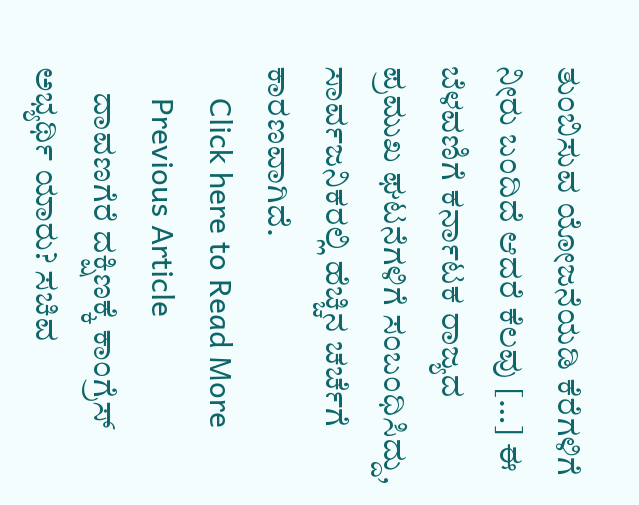ತುಂಬಿಸುವ ಯೋಜನೆಯಡಿ ಕೆರೆಗಳಿಗೆ ನೀರು ಬಂದಿದೆ ಆದರೆ ಕೆಲವು […] ಈ ಬೆಳವಣಿಗೆ ಕರ್ನಾಟಕ ರಾಜ್ಯದ ಪ್ರಮುಖ ಘಟನೆಗಳಿಗೆ ಸಂಬಂಧಿಸಿದ್ದು, ಸಾರ್ವಜನಿಕರಲ್ಲಿ ಹೆಚ್ಚಿನ ಚರ್ಚೆಗೆ ಕಾರಣವಾಗಿದೆ.
    Click here to Read More
    Previous Article
    ದಾವಣಗೆರೆ ದಕ್ಷಿಣಕ್ಕೆ ಕಾಂಗ್ರೆಸ್ ಅಭ್ಯರ್ಥಿ ಯಾರು? ಸಚಿವ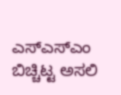ಎಸ್‌ಎಸ್‌ಎಂ ಬಿಚ್ಚಿಟ್ಟ ಅಸಲಿ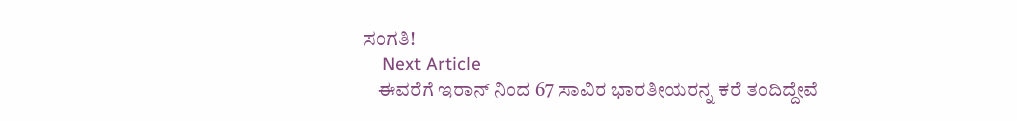ಸಂಗತಿ!
    Next Article
    ಈವರೆಗೆ ಇರಾನ್ ನಿಂದ 67 ಸಾವಿರ ಭಾರತೀಯರನ್ನ ಕರೆ ತಂದಿದ್ದೇವೆ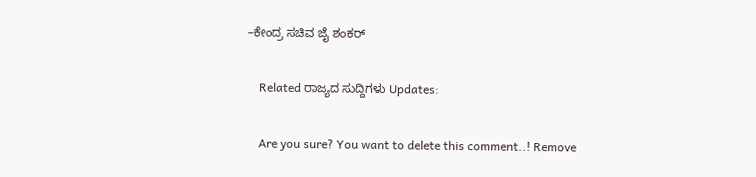–ಕೇಂದ್ರ ಸಚಿವ ಜೈ ಶಂಕರ್

    Related ರಾಜ್ಯದ ಸುದ್ದಿಗಳು Updates:

    Are you sure? You want to delete this comment..! Remove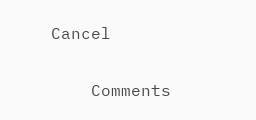Cancel

    Comments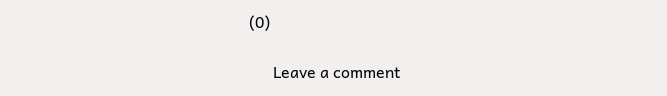(0)

      Leave a comment